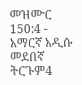መዝሙር 150:4 - አማርኛ አዲሱ መደበኛ ትርጉም4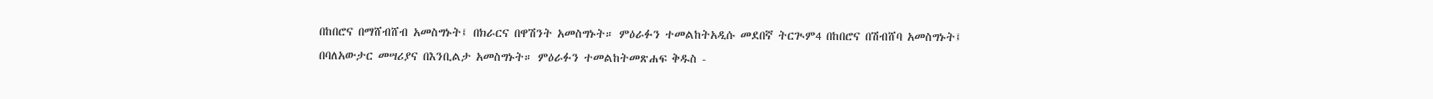በከበሮና በማሸብሸብ አመስግኑት፤ በክራርና በዋሽንት አመስግኑት። ምዕራፉን ተመልከትአዲሱ መደበኛ ትርጒም4 በከበሮና በሽብሸባ አመስግኑት፤ በባለአውታር መሣሪያና በእንቢልታ አመስግኑት። ምዕራፉን ተመልከትመጽሐፍ ቅዱስ -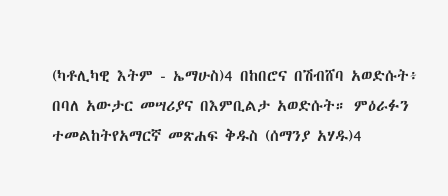(ካቶሊካዊ እትም - ኤማሁስ)4 በከበሮና በሽብሸባ አወድሱት፥ በባለ አውታር መሣሪያና በእምቢልታ አወድሱት። ምዕራፉን ተመልከትየአማርኛ መጽሐፍ ቅዱስ (ሰማንያ አሃዱ)4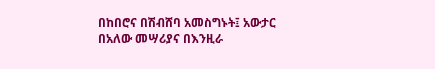በከበሮና በሽብሸባ አመስግኑት፤ አውታር በአለው መሣሪያና በእንዚራ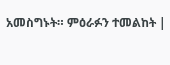አመስግኑት። ምዕራፉን ተመልከት |